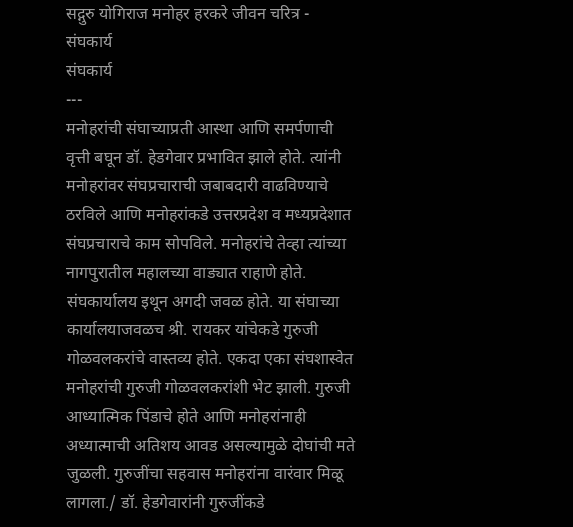सद्गुरु योगिराज मनोहर हरकरे जीवन चरित्र - संघकार्य
संघकार्य
---
मनोहरांची संघाच्याप्रती आस्था आणि समर्पणाची वृत्ती बघून डॉ. हेडगेवार प्रभावित झाले होते. त्यांनी मनोहरांवर संघप्रचाराची जबाबदारी वाढविण्याचे ठरविले आणि मनोहरांकडे उत्तरप्रदेश व मध्यप्रदेशात संघप्रचाराचे काम सोपविले. मनोहरांचे तेव्हा त्यांच्या नागपुरातील महालच्या वाड्यात राहाणे होते. संघकार्यालय इथून अगदी जवळ होते. या संघाच्या कार्यालयाजवळच श्री. रायकर यांचेकडे गुरुजी गोळवलकरांचे वास्तव्य होते. एकदा एका संघशास्वेत मनोहरांची गुरुजी गोळवलकरांशी भेट झाली. गुरुजी आध्यात्मिक पिंडाचे होते आणि मनोहरांनाही अध्यात्माची अतिशय आवड असल्यामुळे दोघांची मते जुळली. गुरुजींचा सहवास मनोहरांना वारंवार मिळू लागला./ डॉ. हेडगेवारांनी गुरुजींकडे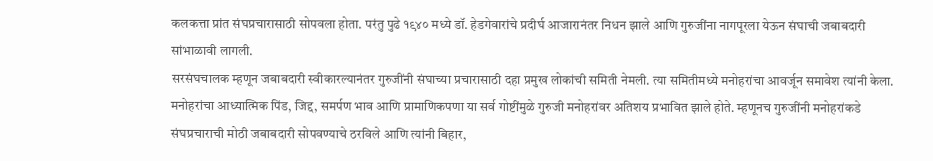कलकत्ता प्रांत संघप्रचारासाठी सोपवला होता. परंतु पुढे १९४० मध्ये डॉ. हेडगेवारांचे प्रदीर्घ आजारानंतर निधन झाले आणि गुरुजींना नागपूरला येऊन संघाची जबाबदारी सांभाळावी लागली.
सरसंघचालक म्हणून जबाबदारी स्वीकारल्यानंतर गुरुजींनी संघाच्या प्रचारासाठी दहा प्रमुख लोकांची समिती नेमली. त्या समितीमध्ये मनोहरांचा आवर्जून समावेश त्यांनी केला. मनोहरांचा आध्यात्मिक पिंड, जिद्द, समर्पण भाव आणि प्रामाणिकपणा या सर्व गोष्टींमुळे गुरुजी मनोहरांवर अतिशय प्रभावित झाले होते. म्हणूनच गुरुजींनी मनोहरांकडे संघप्रचाराची मोठी जबाबदारी सोपवण्याचे ठरविले आणि त्यांनी बिहार,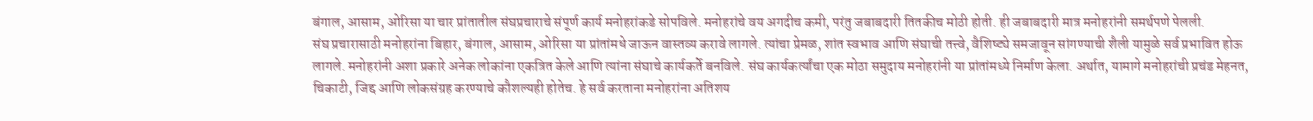बंगाल, आसाम, ओरिसा या चार प्रांतातील संघप्रचाराचे संपूर्ण कार्य मनोहरांकडे सोपविले. मनोहरांचे वय अगदीच कमी, परंतु जबाबदारी तितकीच मोठी होती. ही जबाबदारी मात्र मनोहरांनी समर्थपणे पेलली.
संघ प्रचारासाठी मनोहरांना बिहार, बंगाल, आसाम, ओरिसा या प्रांतांमधे जाऊन वास्तव्य करावे लागले. त्यांचा प्रेमळ, शांत स्वभाव आणि संघाची तत्त्वे, वैशिष्ट्ये समजावून सांगण्याची शैली यामुळे सर्व प्रभावित होऊ लागले. मनोहरांनी अशा प्रकारे अनेक लोकांना एकत्रित केले आणि त्यांना संघाचे कार्यकर्ते बनविले. संघ कार्यकर्त्यांचा एक मोठा समुदाय मनोहरांनी या प्रांतांमध्ये निर्माण केला. अर्थात, यामागे मनोहरांची प्रचंड मेहनत, चिकाटी, जिद्द आणि लोकसंग्रह करण्याचे कौशल्यही होतेच. हे सर्व करताना मनोहरांना अतिशय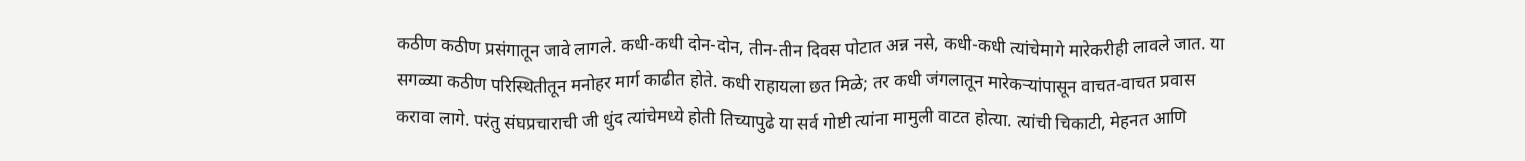कठीण कठीण प्रसंगातून जावे लागले. कधी-कधी दोन-दोन, तीन-तीन दिवस पोटात अन्न नसे, कधी-कधी त्यांचेमागे मारेकरीही लावले जात. या सगळ्या कठीण परिस्थितीतून मनोहर मार्ग काढीत होते. कधी राहायला छत मिळे; तर कधी जंगलातून मारेकऱ्यांपासून वाचत-वाचत प्रवास करावा लागे. परंतु संघप्रचाराची जी धुंद त्यांचेमध्ये होती तिच्यापुढे या सर्व गोष्टी त्यांना मामुली वाटत होत्या. त्यांची चिकाटी, मेहनत आणि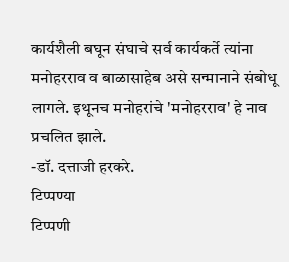कार्यशैली बघून संघाचे सर्व कार्यकर्ते त्यांना मनोहरराव व बाळासाहेब असे सन्मानाने संबोधू लागले. इथूनच मनोहरांचे 'मनोहरराव' हे नाव प्रचलित झाले.
-डॉ. दत्ताजी हरकरे.
टिप्पण्या
टिप्पणी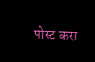पोस्ट करा